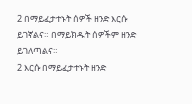2 በማይፈታተኑት ሰዎች ዘንድ እርሱ ይገኛልና። በማይክዱት ሰዎችም ዘንድ ይገለጣልና።
2 እርሱ በማይፈታተኑት ዘንድ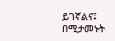ይገኛልና፤ በሚታመኑት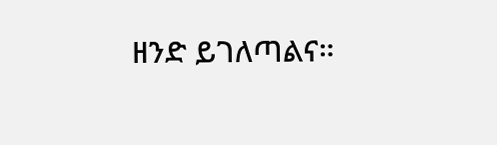ዘንድ ይገለጣልና።